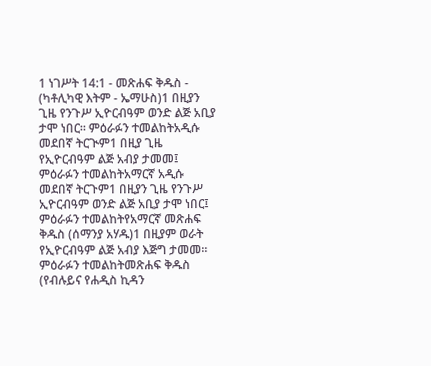1 ነገሥት 14:1 - መጽሐፍ ቅዱስ - (ካቶሊካዊ እትም - ኤማሁስ)1 በዚያን ጊዜ የንጉሥ ኢዮርብዓም ወንድ ልጅ አቢያ ታሞ ነበር። ምዕራፉን ተመልከትአዲሱ መደበኛ ትርጒም1 በዚያ ጊዜ የኢዮርብዓም ልጅ አብያ ታመመ፤ ምዕራፉን ተመልከትአማርኛ አዲሱ መደበኛ ትርጉም1 በዚያን ጊዜ የንጉሥ ኢዮርብዓም ወንድ ልጅ አቢያ ታሞ ነበር፤ ምዕራፉን ተመልከትየአማርኛ መጽሐፍ ቅዱስ (ሰማንያ አሃዱ)1 በዚያም ወራት የኢዮርብዓም ልጅ አብያ እጅግ ታመመ። ምዕራፉን ተመልከትመጽሐፍ ቅዱስ (የብሉይና የሐዲስ ኪዳን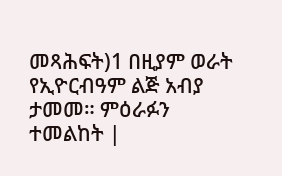መጻሕፍት)1 በዚያም ወራት የኢዮርብዓም ልጅ አብያ ታመመ። ምዕራፉን ተመልከት |